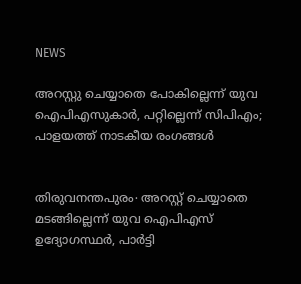NEWS

അറസ്റ്റു ചെയ്യാതെ പോകില്ലെന്ന് യുവ ഐപിഎസുകാർ, പറ്റില്ലെന്ന് സിപിഎം; പാളയത്ത് നാടകീയ രംഗങ്ങൾ


തിരുവനന്തപുരം∙ അറസ്റ്റ് ചെയ്യാതെ മടങ്ങില്ലെന്ന് യുവ ഐപിഎസ് ഉദ്യോഗസ്ഥര്‍, പാര്‍ട്ടി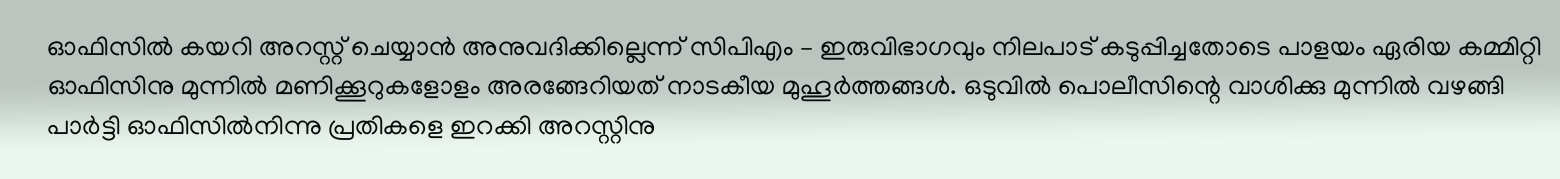ഓഫിസില്‍ കയറി അറസ്റ്റ് ചെയ്യാന്‍ അനുവദിക്കില്ലെന്ന് സിപിഎം – ഇരുവിഭാഗവും നിലപാട് കടുപ്പിച്ചതോടെ പാളയം ഏരിയ കമ്മിറ്റി ഓഫിസിനു മുന്നില്‍ മണിക്കൂറുകളോളം അരങ്ങേറിയത് നാടകീയ മുഹൂര്‍ത്തങ്ങള്‍. ഒടുവില്‍ പൊലീസിന്റെ വാശിക്കു മുന്നില്‍ വഴങ്ങി പാര്‍ട്ടി ഓഫിസില്‍നിന്നു പ്രതികളെ ഇറക്കി അറസ്റ്റിനു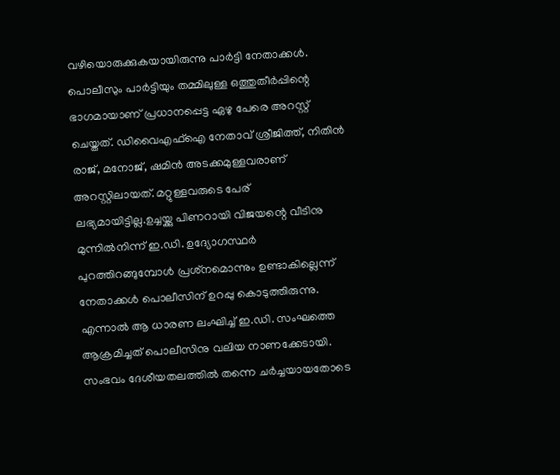വഴിയൊരുക്കുകയായിരുന്നു പാര്‍ട്ടി നേതാക്കള്‍. പൊലീസും പാര്‍ട്ടിയും തമ്മിലുള്ള ഒത്തുതീര്‍പ്പിന്റെ ഭാഗമായാണ് പ്രധാനപ്പെട്ട ഏഴു പേരെ അറസ്റ്റ് ചെയ്തത്. ഡിവൈഎഫ്‌ഐ നേതാവ് ശ്രീജിത്ത്, നിതിന്‍ രാജ്, മനോജ്, ഷമിന്‍ അടക്കമുള്ളവരാണ് അറസ്റ്റിലായത്. മറ്റുള്ളവരുടെ പേര് ലഭ്യമായിട്ടില്ല.ഉച്ചയ്ക്കു പിണറായി വിജയന്റെ വീടിനു മുന്നില്‍നിന്ന് ഇ.ഡി. ഉദ്യോഗസ്ഥര്‍ പുറത്തിറങ്ങുമ്പോള്‍ പ്രശ്‌നമൊന്നും ഉണ്ടാകില്ലെന്ന് നേതാക്കള്‍ പൊലീസിന് ഉറപ്പു കൊടുത്തിരുന്നു. എന്നാല്‍ ആ ധാരണ ലംഘിച്ച് ഇ.ഡി. സംഘത്തെ ആക്രമിച്ചത് പൊലീസിനു വലിയ നാണക്കേടായി. സംഭവം ദേശീയതലത്തില്‍ തന്നെ ചര്‍ച്ചയായതോടെ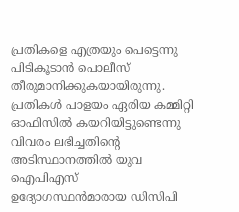പ്രതികളെ എത്രയും പെട്ടെന്നു പിടികൂടാന്‍ പൊലീസ് തീരുമാനിക്കുകയായിരുന്നു. പ്രതികള്‍ പാളയം ഏരിയ കമ്മിറ്റി ഓഫിസില്‍ കയറിയിട്ടുണ്ടെന്നു വിവരം ലഭിച്ചതിന്റെ അടിസ്ഥാനത്തില്‍ യുവ ഐപിഎസ് ഉദ്യോഗസ്ഥൻമാരായ ഡിസിപി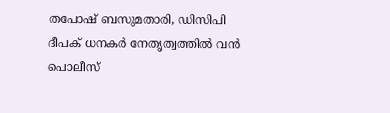തപോഷ് ബസുമതാരി, ഡിസിപി ദീപക് ധനകർ നേതൃത്വത്തില്‍ വന്‍ പൊലീസ്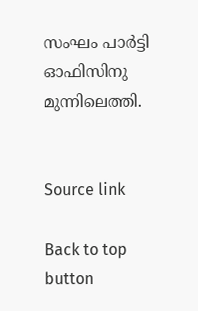സംഘം പാര്‍ട്ടി ഓഫിസിനു മുന്നിലെത്തി.


Source link

Back to top button